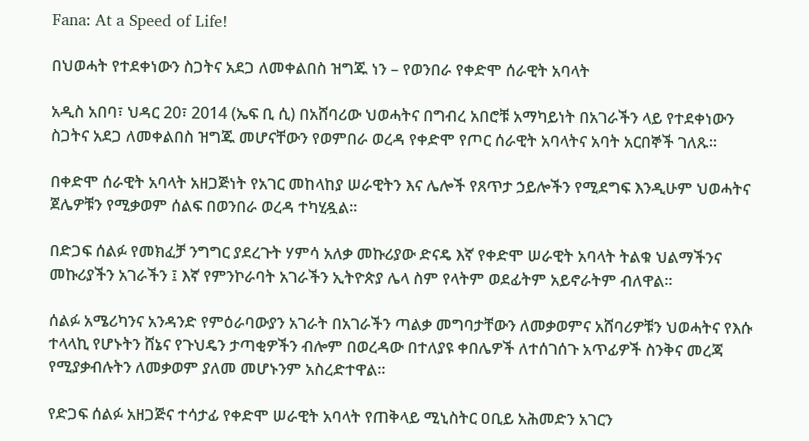Fana: At a Speed of Life!

በህወሓት የተደቀነውን ስጋትና አደጋ ለመቀልበስ ዝግጁ ነን – የወንበራ የቀድሞ ሰራዊት አባላት

አዲስ አበባ፣ ህዳር 20፣ 2014 (ኤፍ ቢ ሲ) በአሸባሪው ህወሓትና በግብረ አበሮቹ አማካይነት በአገራችን ላይ የተደቀነውን ስጋትና አደጋ ለመቀልበስ ዝግጁ መሆናቸውን የወምበራ ወረዳ የቀድሞ የጦር ሰራዊት አባላትና አባት አርበኞች ገለጹ፡፡

በቀድሞ ሰራዊት አባላት አዘጋጅነት የአገር መከላከያ ሠራዊትን እና ሌሎች የጸጥታ ኃይሎችን የሚደግፍ እንዲሁም ህወሓትና ጀሌዎቹን የሚቃወም ሰልፍ በወንበራ ወረዳ ተካሂዷል፡፡

በድጋፍ ሰልፉ የመክፈቻ ንግግር ያደረጉት ሃምሳ አለቃ መኩሪያው ድናዴ እኛ የቀድሞ ሠራዊት አባላት ትልቁ ህልማችንና መኩሪያችን አገራችን ፤ እኛ የምንኮራባት አገራችን ኢትዮጵያ ሌላ ስም የላትም ወደፊትም አይኖራትም ብለዋል፡፡

ሰልፉ አሜሪካንና አንዳንድ የምዕራባውያን አገራት በአገራችን ጣልቃ መግባታቸውን ለመቃወምና አሸባሪዎቹን ህወሓትና የእሱ ተላላኪ የሆኑትን ሸኔና የጉህዴን ታጣቂዎችን ብሎም በወረዳው በተለያዩ ቀበሌዎች ለተሰገሰጉ አጥፊዎች ስንቅና መረጃ የሚያቃብሉትን ለመቃወም ያለመ መሆኑንም አስረድተዋል፡፡

የድጋፍ ሰልፉ አዘጋጅና ተሳታፊ የቀድሞ ሠራዊት አባላት የጠቅላይ ሚኒስትር ዐቢይ አሕመድን አገርን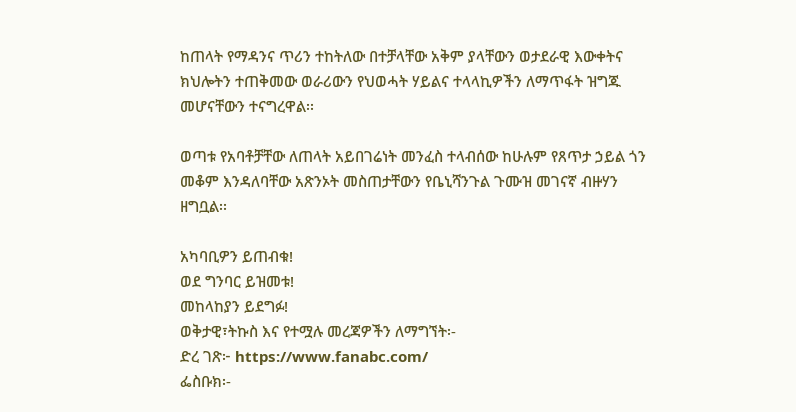ከጠላት የማዳንና ጥሪን ተከትለው በተቻላቸው አቅም ያላቸውን ወታደራዊ እውቀትና ክህሎትን ተጠቅመው ወራሪውን የህወሓት ሃይልና ተላላኪዎችን ለማጥፋት ዝግጁ መሆናቸውን ተናግረዋል፡፡

ወጣቱ የአባቶቻቸው ለጠላት አይበገሬነት መንፈስ ተላብሰው ከሁሉም የጸጥታ ኃይል ጎን መቆም እንዳለባቸው አጽንኦት መስጠታቸውን የቤኒሻንጉል ጉሙዝ መገናኛ ብዙሃን ዘግቧል፡፡

አካባቢዎን ይጠብቁ!
ወደ ግንባር ይዝመቱ!
መከላከያን ይደግፉ!
ወቅታዊ፣ትኩስ እና የተሟሉ መረጃዎችን ለማግኘት፡-
ድረ ገጽ፦ https://www.fanabc.com/
ፌስቡክ፡-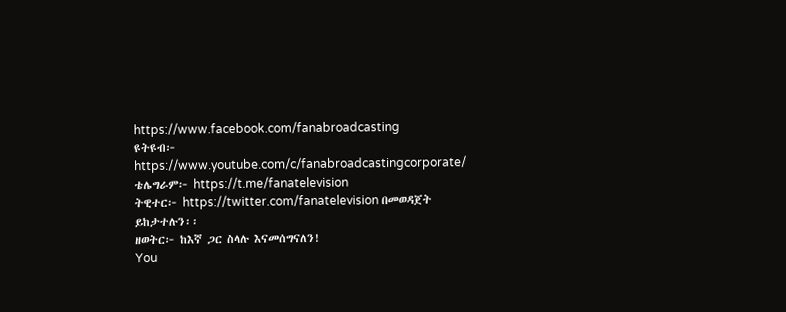https://www.facebook.com/fanabroadcasting
ዩትዩብ፦ https://www.youtube.com/c/fanabroadcastingcorporate/
ቴሌግራም፦ https://t.me/fanatelevision
ትዊተር፦ https://twitter.com/fanatelevision በመወዳጀት ይከታተሉን፡፡
ዘወትር፦ ከእኛ ጋር ስላሉ እናመሰግናለን!
You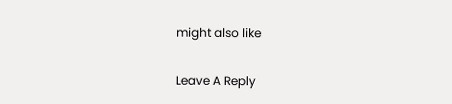might also like

Leave A Reply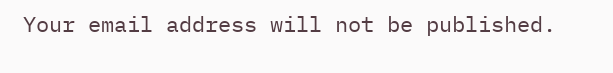Your email address will not be published.